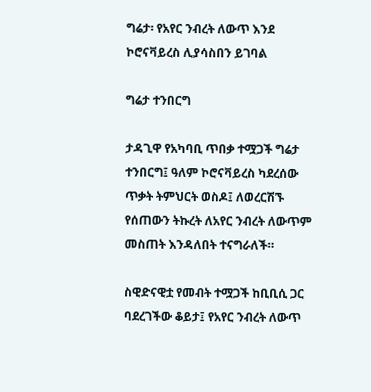ግሬታ፡ የአየር ንብረት ለውጥ እንደ ኮሮናቫይረስ ሊያሳስበን ይገባል

ግሬታ ተንበርግ

ታዳጊዋ የአካባቢ ጥበቃ ተሟጋች ግሬታ ተንበርግ፤ ዓለም ኮሮናቫይረስ ካደረሰው ጥቃት ትምህርት ወስዶ፤ ለወረርሽኙ የሰጠውን ትኩረት ለአየር ንብረት ለውጥም መስጠት እንዳለበት ተናግራለች።

ስዊድናዊቷ የመብት ተሟጋች ከቢቢሲ ጋር ባደረገችው ቆይታ፤ የአየር ንብረት ለውጥ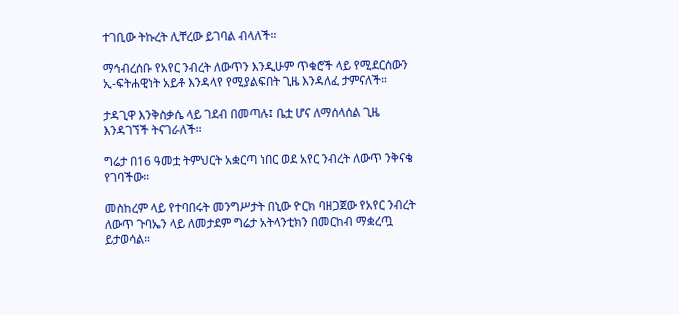ተገቢው ትኩረት ሊቸረው ይገባል ብላለች።

ማኅብረሰቡ የአየር ንብረት ለውጥን እንዲሁም ጥቁሮች ላይ የሚደርሰውን ኢ-ፍትሐዊነት አይቶ እንዳላየ የሚያልፍበት ጊዜ እንዳለፈ ታምናለች።

ታዳጊዋ እንቅስቃሴ ላይ ገደብ በመጣሉ፤ ቤቷ ሆና ለማሰላሰል ጊዜ እንዳገኘች ትናገራለች።

ግሬታ በ16 ዓመቷ ትምህርት አቋርጣ ነበር ወደ አየር ንብረት ለውጥ ንቅናቄ የገባችው።

መስከረም ላይ የተባበሩት መንግሥታት በኒው ዮርክ ባዘጋጀው የአየር ንብረት ለውጥ ጉባኤን ላይ ለመታደም ግሬታ አትላንቲክን በመርከብ ማቋረጧ ይታወሳል።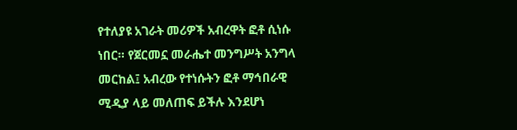የተለያዩ አገራት መሪዎች አብረዋት ፎቶ ሲነሱ ነበር። የጀርመኗ መራሔተ መንግሥት አንግላ መርከል፤ አብረው የተነሱትን ፎቶ ማኅበራዊ ሚዲያ ላይ መለጠፍ ይችሉ እንደሆነ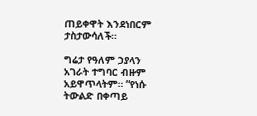ጠይቀዋት እንደነበርም ታስታውሳለች።

ግሬታ የዓለም ኃያላን አገራት ተግባር ብዙም አይዋጥላትም። “የነሱ ትውልድ በቀጣይ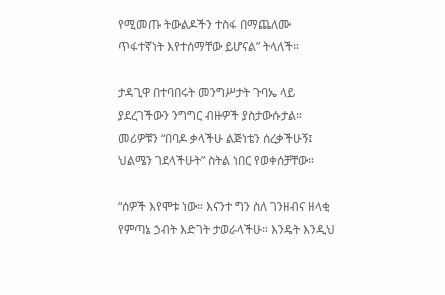የሚመጡ ትውልዶችን ተስፋ በማጨለሙ ጥፋተኛነት እየተሰማቸው ይሆናል” ትላለች።

ታዳጊዋ በተባበሩት መንግሥታት ጉባኤ ላይ ያደረገችውን ንግግር ብዙዎች ያስታውሱታል። መሪዎቹን “በባዶ ቃላችሁ ልጅነቴን ሰረቃችሁኝ፤ ህልሜን ገደላችሁት” ስትል ነበር የወቀሰቻቸው።

“ሰዎች እየሞቱ ነው። እናንተ ግን ስለ ገንዘብና ዘላቂ የምጣኔ ኃብት እድገት ታወራላችሁ። እንዴት እንዲህ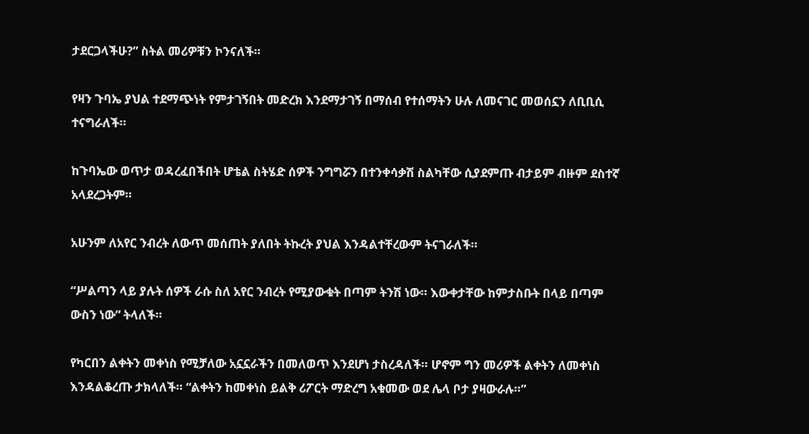ታደርጋላችሁ?” ስትል መሪዎቹን ኮንናለች።

የዛን ጉባኤ ያህል ተደማጭነት የምታገኝበት መድረክ እንደማታገኝ በማሰብ የተሰማትን ሁሉ ለመናገር መወሰኗን ለቢቢሲ ተናግራለች።

ከጉባኤው ወጥታ ወዳረፈበችበት ሆቴል ስትሄድ ሰዎች ንግግሯን በተንቀሳቃሽ ስልካቸው ሲያደምጡ ብታይም ብዙም ደስተኛ አላደረጋትም።

አሁንም ለአየር ንብረት ለውጥ መሰጠት ያለበት ትኩረት ያህል እንዳልተቸረውም ትናገራለች።

“ሥልጣን ላይ ያሉት ሰዎች ራሱ ስለ አየር ንብረት የሚያውቁት በጣም ትንሽ ነው። እውቀታቸው ከምታስቡት በላይ በጣም ውስን ነው” ትላለች።

የካርበን ልቀትን መቀነስ የሚቻለው አኗኗራችን በመለወጥ እንደሆነ ታስረዳለች። ሆኖም ግን መሪዎች ልቀትን ለመቀነስ እንዳልቆረጡ ታክላለች። “ልቀትን ከመቀነስ ይልቅ ሪፖርት ማድረግ አቁመው ወደ ሌላ ቦታ ያዛውራሉ።”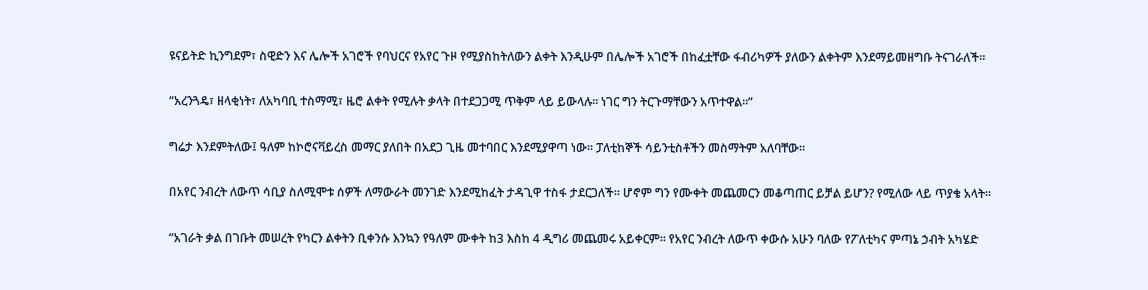ዩናይትድ ኪንግደም፣ ስዊድን እና ሌሎች አገሮች የባህርና የአየር ጉዞ የሚያስከትለውን ልቀት እንዲሁም በሌሎች አገሮች በከፈቷቸው ፋብሪካዎች ያለውን ልቀትም እንደማይመዘግቡ ትናገራለች።

“አረንጓዴ፣ ዘላቂነት፣ ለአካባቢ ተስማሚ፣ ዜሮ ልቀት የሚሉት ቃላት በተደጋጋሚ ጥቅም ላይ ይውላሉ። ነገር ግን ትርጉማቸውን አጥተዋል።”

ግሬታ እንደምትለው፤ ዓለም ከኮሮናቫይረስ መማር ያለበት በአደጋ ጊዜ መተባበር እንደሚያዋጣ ነው። ፓለቲከኞች ሳይንቲስቶችን መስማትም አለባቸው።

በአየር ንብረት ለውጥ ሳቢያ ስለሚሞቱ ሰዎች ለማውራት መንገድ እንደሚከፈት ታዳጊዋ ተስፋ ታደርጋለች። ሆኖም ግን የሙቀት መጨመርን መቆጣጠር ይቻል ይሆን? የሚለው ላይ ጥያቄ አላት።

“አገራት ቃል በገቡት መሠረት የካርን ልቀትን ቢቀንሱ እንኳን የዓለም ሙቀት ከ3 እስከ 4 ዲግሪ መጨመሩ አይቀርም። የአየር ንብረት ለውጥ ቀውሱ አሁን ባለው የፖለቲካና ምጣኔ ኃብት አካሄድ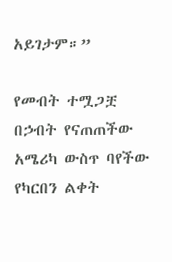አይገታም።”

የመብት ተሟጋቿ በኃብት የናጠጠችው አሜሪካ ውስጥ ባየችው የካርበን ልቀት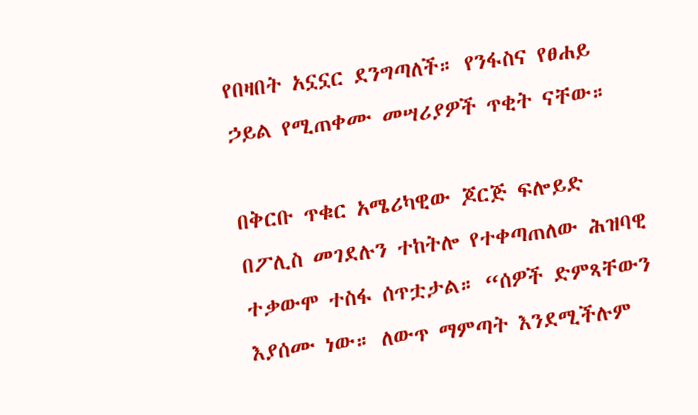የበዛበት አኗኗር ደንግጣለች። የንፋስና የፀሐይ ኃይል የሚጠቀሙ መሣሪያዎች ጥቂት ናቸው።

በቅርቡ ጥቁር አሜሪካዊው ጆርጅ ፍሎይድ በፖሊስ መገደሉን ተከትሎ የተቀጣጠለው ሕዝባዊ ተቃውሞ ተስፋ ሰጥቷታል። “ሰዎች ድምጻቸውን እያሰሙ ነው። ለውጥ ማምጣት እንደሚችሉም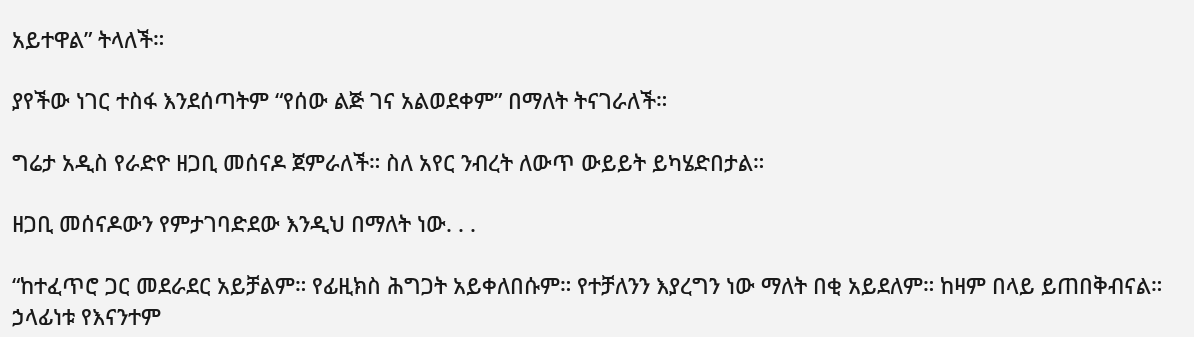አይተዋል” ትላለች።

ያየችው ነገር ተስፋ እንደሰጣትም “የሰው ልጅ ገና አልወደቀም” በማለት ትናገራለች።

ግሬታ አዲስ የራድዮ ዘጋቢ መሰናዶ ጀምራለች። ስለ አየር ንብረት ለውጥ ውይይት ይካሄድበታል።

ዘጋቢ መሰናዶውን የምታገባድደው እንዲህ በማለት ነው. . .

“ከተፈጥሮ ጋር መደራደር አይቻልም። የፊዚክስ ሕግጋት አይቀለበሱም። የተቻለንን እያረግን ነው ማለት በቂ አይደለም። ከዛም በላይ ይጠበቅብናል። ኃላፊነቱ የእናንተም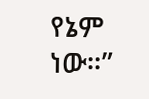የኔም ነው።”